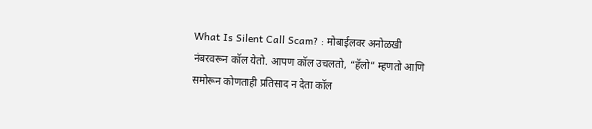What Is Silent Call Scam? : मोबाईलवर अनोळखी नंबरवरून कॉल येतो. आपण कॉल उचलतो, “हॅलो” म्हणतो आणि समोरून कोणताही प्रतिसाद न देता कॉल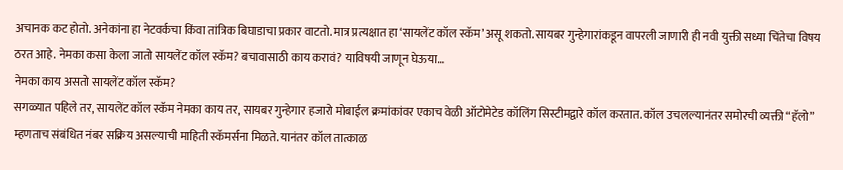अचानक कट होतो. अनेकांना हा नेटवर्कचा किंवा तांत्रिक बिघाडाचा प्रकार वाटतो. मात्र प्रत्यक्षात हा ‘सायलेंट कॉल स्कॅम’ असू शकतो. सायबर गुन्हेगारांकडून वापरली जाणारी ही नवी युक्ती सध्या चिंतेचा विषय ठरत आहे. नेमका कसा केला जातो सायलेंट कॉल स्कॅम? बचावासाठी काय करावं? याविषयी जाणून घेऊया…
नेमका काय असतो सायलेंट कॉल स्कॅम?
सगळ्यात पहिले तर, सायलेंट कॉल स्कॅम नेमका काय तर, सायबर गुन्हेगार हजारो मोबाईल क्रमांकांवर एकाच वेळी ऑटोमेटेड कॉलिंग सिस्टीमद्वारे कॉल करतात. कॉल उचलल्यानंतर समोरची व्यक्ती “हॅलो” म्हणताच संबंधित नंबर सक्रिय असल्याची माहिती स्कॅमर्सना मिळते. यानंतर कॉल तात्काळ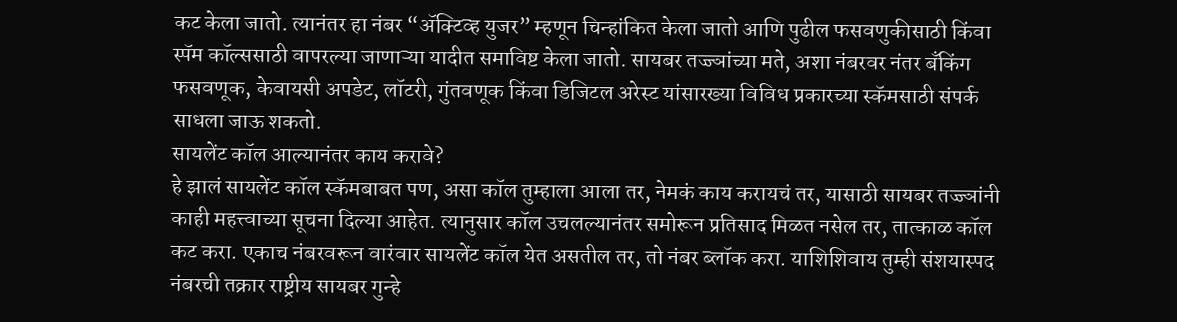कट केला जातो. त्यानंतर हा नंबर “ॲक्टिव्ह युजर” म्हणून चिन्हांकित केला जातो आणि पुढील फसवणुकीसाठी किंवा स्पॅम कॉल्ससाठी वापरल्या जाणाऱ्या यादीत समाविष्ट केला जातो. सायबर तज्ज्ञांच्या मते, अशा नंबरवर नंतर बँकिंग फसवणूक, केवायसी अपडेट, लॉटरी, गुंतवणूक किंवा डिजिटल अरेस्ट यांसारख्या विविध प्रकारच्या स्कॅमसाठी संपर्क साधला जाऊ शकतो.
सायलेंट कॉल आल्यानंतर काय करावे?
हे झालं सायलेंट कॉल स्कॅमबाबत पण, असा कॉल तुम्हाला आला तर, नेमकं काय करायचं तर, यासाठी सायबर तज्ज्ञांनी काही महत्त्वाच्या सूचना दिल्या आहेत. त्यानुसार कॉल उचलल्यानंतर समोरून प्रतिसाद मिळत नसेल तर, तात्काळ कॉल कट करा. एकाच नंबरवरून वारंवार सायलेंट कॉल येत असतील तर, तो नंबर ब्लॉक करा. याशिशिवाय तुम्ही संशयास्पद नंबरची तक्रार राष्ट्रीय सायबर गुन्हे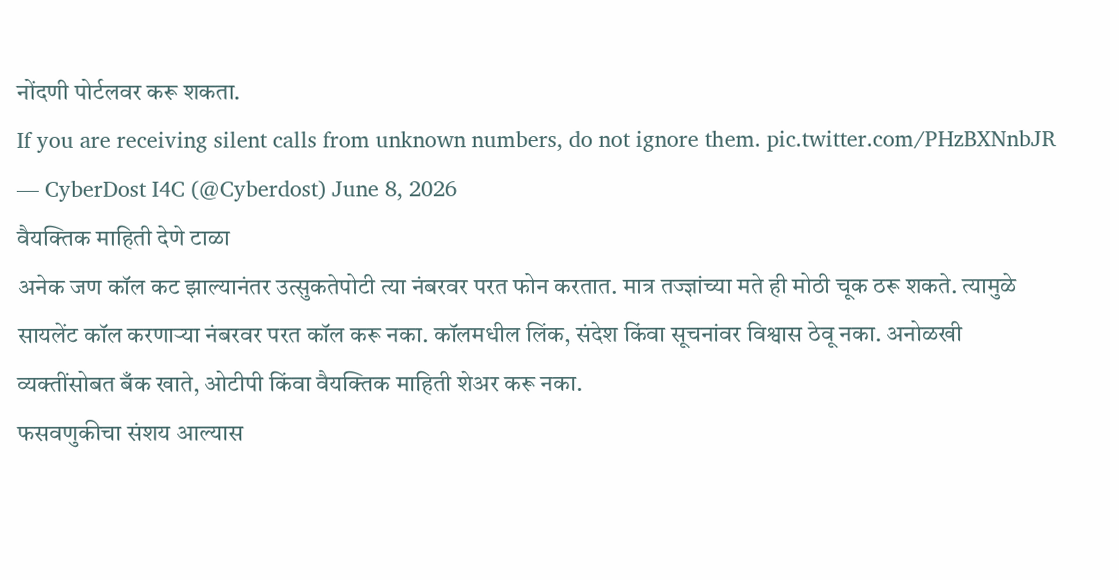नोंदणी पोर्टलवर करू शकता.
If you are receiving silent calls from unknown numbers, do not ignore them. pic.twitter.com/PHzBXNnbJR
— CyberDost I4C (@Cyberdost) June 8, 2026
वैयक्तिक माहिती देणे टाळा
अनेक जण कॉल कट झाल्यानंतर उत्सुकतेपोटी त्या नंबरवर परत फोन करतात. मात्र तज्ज्ञांच्या मते ही मोठी चूक ठरू शकते. त्यामुळे सायलेंट कॉल करणाऱ्या नंबरवर परत कॉल करू नका. कॉलमधील लिंक, संदेश किंवा सूचनांवर विश्वास ठेवू नका. अनोळखी व्यक्तींसोबत बँक खाते, ओटीपी किंवा वैयक्तिक माहिती शेअर करू नका.
फसवणुकीचा संशय आल्यास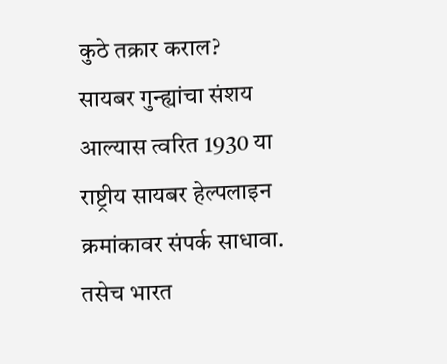कुठे तक्रार कराल?
सायबर गुन्ह्यांचा संशय आल्यास त्वरित 1930 या राष्ट्रीय सायबर हेल्पलाइन क्रमांकावर संपर्क साधावा. तसेच भारत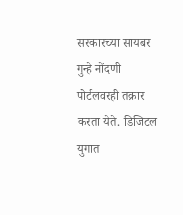सरकारच्या सायबर गुन्हे नोंदणी पोर्टलवरही तक्रार करता येते. डिजिटल युगात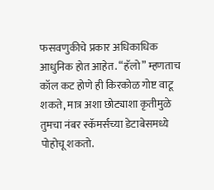फसवणुकीचे प्रकार अधिकाधिक आधुनिक होत आहेत. “हॅलो” म्हणताच कॉल कट होणे ही किरकोळ गोष्ट वाटू शकते, मात्र अशा छोट्याशा कृतीमुळे तुमचा नंबर स्कॅमर्सच्या डेटाबेसमध्ये पोहोचू शकतो.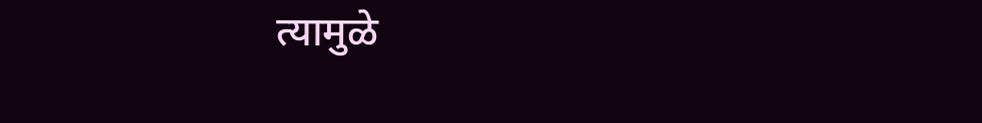त्यामुळे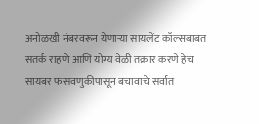अनोळखी नंबरवरून येणाऱ्या सायलेंट कॉल्सबाबत सतर्क राहणे आणि योग्य वेळी तक्रार करणे हेच सायबर फसवणुकीपासून बचावाचे सर्वात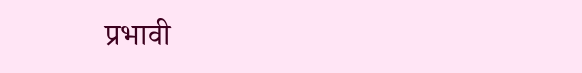प्रभावी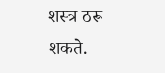शस्त्र ठरू शकते.